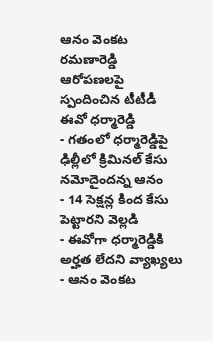ఆనం వెంకట రమణారెడ్డి ఆరోపణలపై స్పందించిన టీటీడీ ఈవో ధర్మారెడ్డి
- గతంలో ధర్మారెడ్డిపై ఢిల్లీలో క్రిమినల్ కేసు నమోదైందన్న ఆనం
- 14 సెక్షన్ల కింద కేసు పెట్టారని వెల్లడి
- ఈవోగా ధర్మారెడ్డికి అర్హత లేదని వ్యాఖ్యలు
- ఆనం వెంకట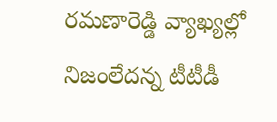రమణారెడ్డి వ్యాఖ్యల్లో నిజంలేదన్న టీటీడీ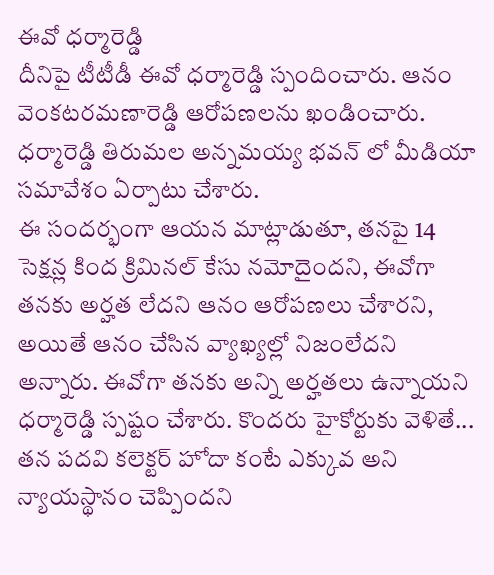ఈవో ధర్మారెడ్డి
దీనిపై టీటీడీ ఈవో ధర్మారెడ్డి స్పందించారు. ఆనం వెంకటరమణారెడ్డి ఆరోపణలను ఖండించారు. ధర్మారెడ్డి తిరుమల అన్నమయ్య భవన్ లో మీడియా సమావేశం ఏర్పాటు చేశారు.
ఈ సందర్భంగా ఆయన మాట్లాడుతూ, తనపై 14 సెక్షన్ల కింద క్రిమినల్ కేసు నమోదైందని, ఈవోగా తనకు అర్హత లేదని ఆనం ఆరోపణలు చేశారని, అయితే ఆనం చేసిన వ్యాఖ్యల్లో నిజంలేదని అన్నారు. ఈవోగా తనకు అన్ని అర్హతలు ఉన్నాయని ధర్మారెడ్డి స్పష్టం చేశారు. కొందరు హైకోర్టుకు వెళితే... తన పదవి కలెక్టర్ హోదా కంటే ఎక్కువ అని న్యాయస్థానం చెప్పిందని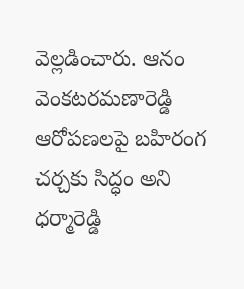వెల్లడించారు. ఆనం వెంకటరమణారెడ్డి ఆరోపణలపై బహిరంగ చర్చకు సిద్ధం అని ధర్మారెడ్డి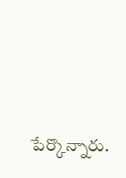పేర్కొన్నారు.